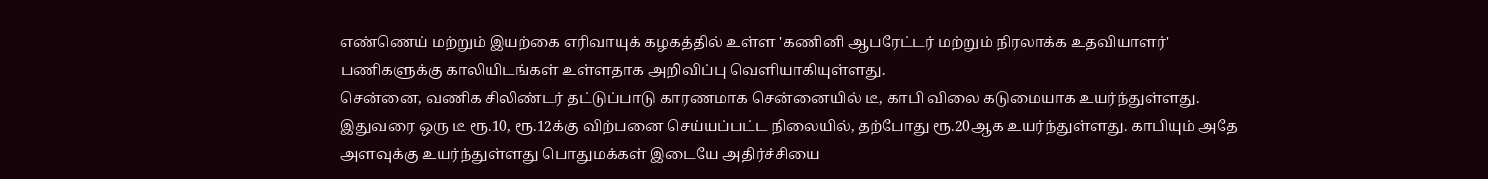எண்ணெய் மற்றும் இயற்கை எரிவாயுக் கழகத்தில் உள்ள 'கணினி ஆபரேட்டர் மற்றும் நிரலாக்க உதவியாளர்' பணிகளுக்கு காலியிடங்கள் உள்ளதாக அறிவிப்பு வெளியாகியுள்ளது.
சென்னை, வணிக சிலிண்டர் தட்டுப்பாடு காரணமாக சென்னையில் டீ, காபி விலை கடுமையாக உயர்ந்துள்ளது. இதுவரை ஒரு டீ ரூ.10, ரூ.12க்கு விற்பனை செய்யப்பட்ட நிலையில், தற்போது ரூ.20ஆக உயர்ந்துள்ளது. காபியும் அதே அளவுக்கு உயர்ந்துள்ளது பொதுமக்கள் இடையே அதிர்ச்சியை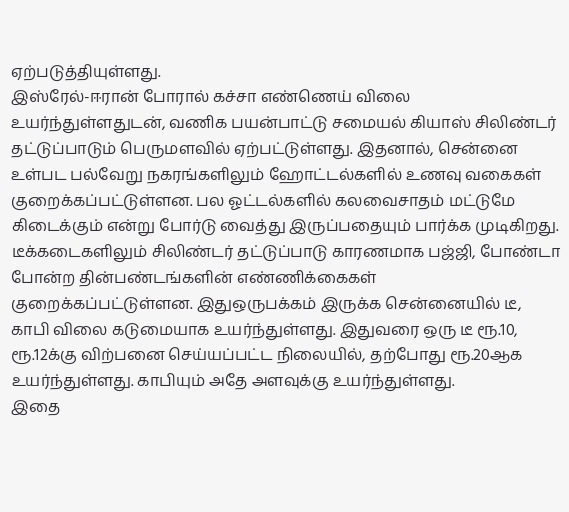ஏற்படுத்தியுள்ளது.
இஸ்ரேல்-ஈரான் போரால் கச்சா எண்ணெய் விலை உயர்ந்துள்ளதுடன், வணிக பயன்பாட்டு சமையல் கியாஸ் சிலிண்டர் தட்டுப்பாடும் பெருமளவில் ஏற்பட்டுள்ளது. இதனால், சென்னை உள்பட பல்வேறு நகரங்களிலும் ஹோட்டல்களில் உணவு வகைகள் குறைக்கப்பட்டுள்ளன. பல ஓட்டல்களில் கலவைசாதம் மட்டுமே கிடைக்கும் என்று போர்டு வைத்து இருப்பதையும் பார்க்க முடிகிறது.
டீக்கடைகளிலும் சிலிண்டர் தட்டுப்பாடு காரணமாக பஜ்ஜி, போண்டா போன்ற தின்பண்டங்களின் எண்ணிக்கைகள் குறைக்கப்பட்டுள்ளன. இதுஒருபக்கம் இருக்க சென்னையில் டீ, காபி விலை கடுமையாக உயர்ந்துள்ளது. இதுவரை ஒரு டீ ரூ.10, ரூ.12க்கு விற்பனை செய்யப்பட்ட நிலையில், தற்போது ரூ.20ஆக உயர்ந்துள்ளது. காபியும் அதே அளவுக்கு உயர்ந்துள்ளது.
இதை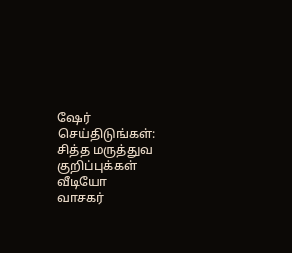ஷேர் செய்திடுங்கள்:
சித்த மருத்துவ குறிப்புக்கள்
வீடியோ
வாசகர்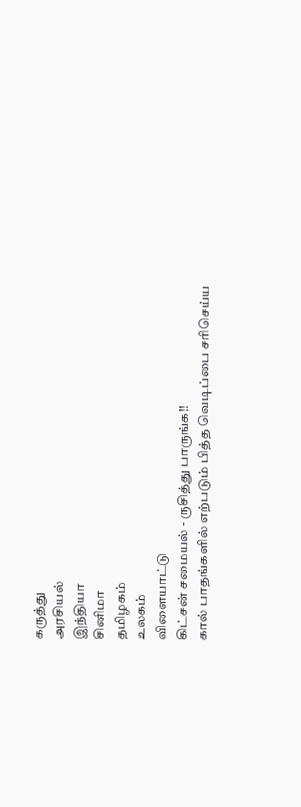கருத்து
அரசியல்
இந்தியா
சினிமா
தமிழகம்
உலகம்
விளையாட்டு
கிட்சன் சமையல் - ருசித்து பாருங்க!!
கால் பாதங்களில் எற்படும் பித்த வெடிப்பை சரிசெய்ய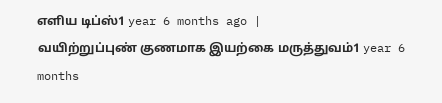எளிய டிப்ஸ்1 year 6 months ago |
வயிற்றுப்புண் குணமாக இயற்கை மருத்துவம்1 year 6 months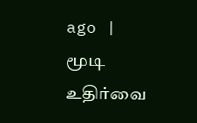ago |
மூடி உதிர்வை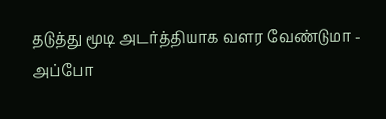தடுத்து மூடி அடர்த்தியாக வளர வேண்டுமா - அப்போ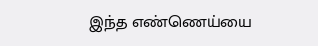இந்த எண்ணெய்யை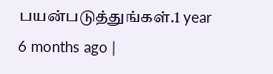பயன்படுத்துங்கள்.1 year 6 months ago |